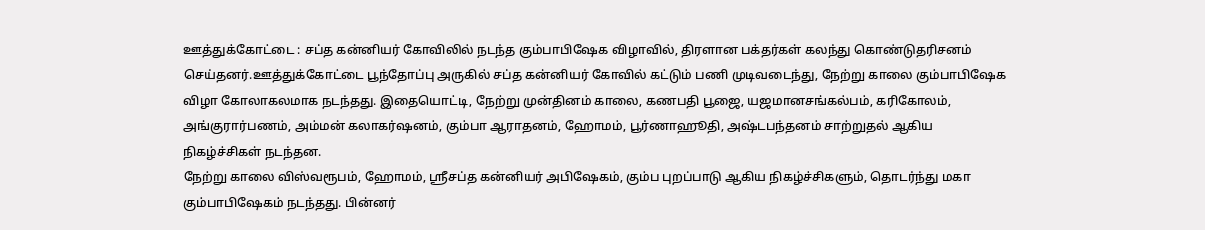ஊத்துக்கோட்டை : சப்த கன்னியர் கோவிலில் நடந்த கும்பாபிஷேக விழாவில், திரளான பக்தர்கள் கலந்து கொண்டுதரிசனம் செய்தனர்.ஊத்துக்கோட்டை பூந்தோப்பு அருகில் சப்த கன்னியர் கோவில் கட்டும் பணி முடிவடைந்து, நேற்று காலை கும்பாபிஷேக விழா கோலாகலமாக நடந்தது. இதையொட்டி, நேற்று முன்தினம் காலை, கணபதி பூஜை, யஜமானசங்கல்பம், கரிகோலம், அங்குரார்பணம், அம்மன் கலாகர்ஷனம், கும்பா ஆராதனம், ஹோமம், பூர்ணாஹூதி, அஷ்டபந்தனம் சாற்றுதல் ஆகிய நிகழ்ச்சிகள் நடந்தன.
நேற்று காலை விஸ்வரூபம், ஹோமம், ஸ்ரீசப்த கன்னியர் அபிஷேகம், கும்ப புறப்பாடு ஆகிய நிகழ்ச்சிகளும், தொடர்ந்து மகா கும்பாபிஷேகம் நடந்தது. பின்னர்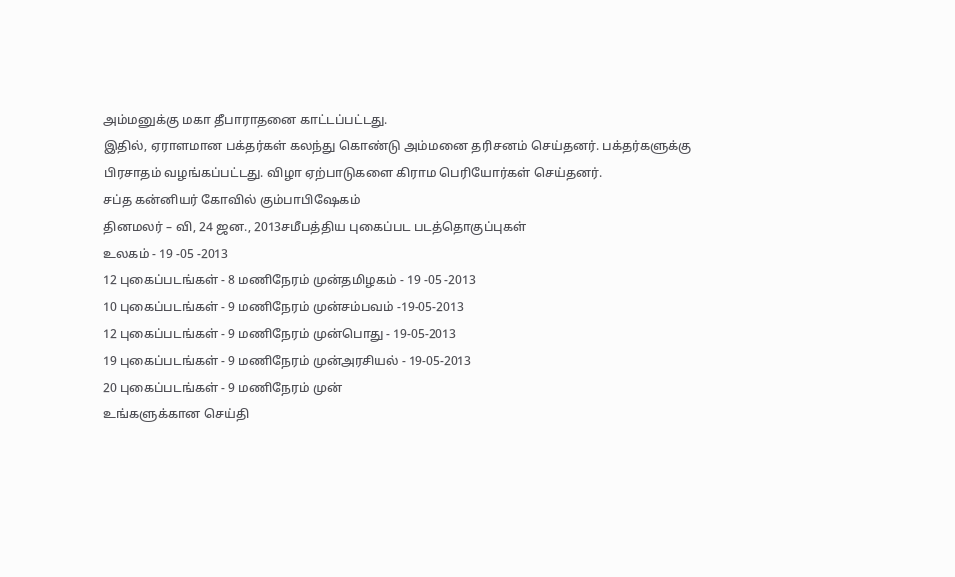அம்மனுக்கு மகா தீபாராதனை காட்டப்பட்டது.
இதில், ஏராளமான பக்தர்கள் கலந்து கொண்டு அம்மனை தரிசனம் செய்தனர். பக்தர்களுக்கு
பிரசாதம் வழங்கப்பட்டது. விழா ஏற்பாடுகளை கிராம பெரியோர்கள் செய்தனர்.
சப்த கன்னியர் கோவில் கும்பாபிஷேகம்
தினமலர் – வி, 24 ஜன., 2013சமீபத்திய புகைப்பட படத்தொகுப்புகள்
உலகம் - 19 -05 -2013
12 புகைப்படங்கள் - 8 மணிநேரம் முன்தமிழகம் - 19 -05 -2013
10 புகைப்படங்கள் - 9 மணிநேரம் முன்சம்பவம் -19-05-2013
12 புகைப்படங்கள் - 9 மணிநேரம் முன்பொது - 19-05-2013
19 புகைப்படங்கள் - 9 மணிநேரம் முன்அரசியல் - 19-05-2013
20 புகைப்படங்கள் - 9 மணிநேரம் முன்
உங்களுக்கான செய்தி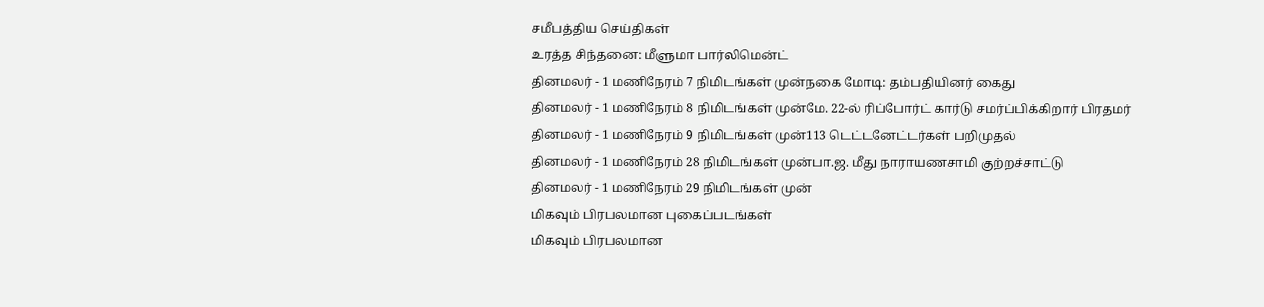சமீபத்திய செய்திகள்
உரத்த சிந்தனை: மீளுமா பார்லிமென்ட்
தினமலர் - 1 மணிநேரம் 7 நிமிடங்கள் முன்நகை மோடி: தம்பதியினர் கைது
தினமலர் - 1 மணிநேரம் 8 நிமிடங்கள் முன்மே. 22-ல் ரிப்போர்ட் கார்டு சமர்ப்பிக்கிறார் பிரதமர்
தினமலர் - 1 மணிநேரம் 9 நிமிடங்கள் முன்113 டெட்டனேட்டர்கள் பறிமுதல்
தினமலர் - 1 மணிநேரம் 28 நிமிடங்கள் முன்பா.ஜ. மீது நாராயணசாமி குற்றச்சாட்டு
தினமலர் - 1 மணிநேரம் 29 நிமிடங்கள் முன்
மிகவும் பிரபலமான புகைப்படங்கள்
மிகவும் பிரபலமான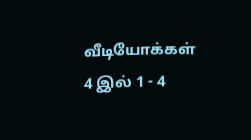வீடியோக்கள்
4 இல் 1 - 4